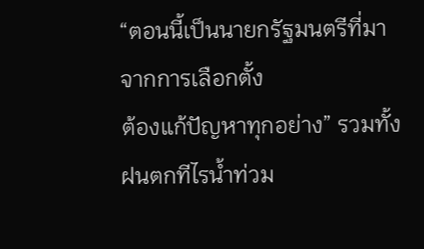“ตอนนี้เป็นนายกรัฐมนตรีที่มาจากการเลือกตั้ง
ต้องแก้ปัญหาทุกอย่าง” รวมทั้งฝนตกทีไรน้ำท่วม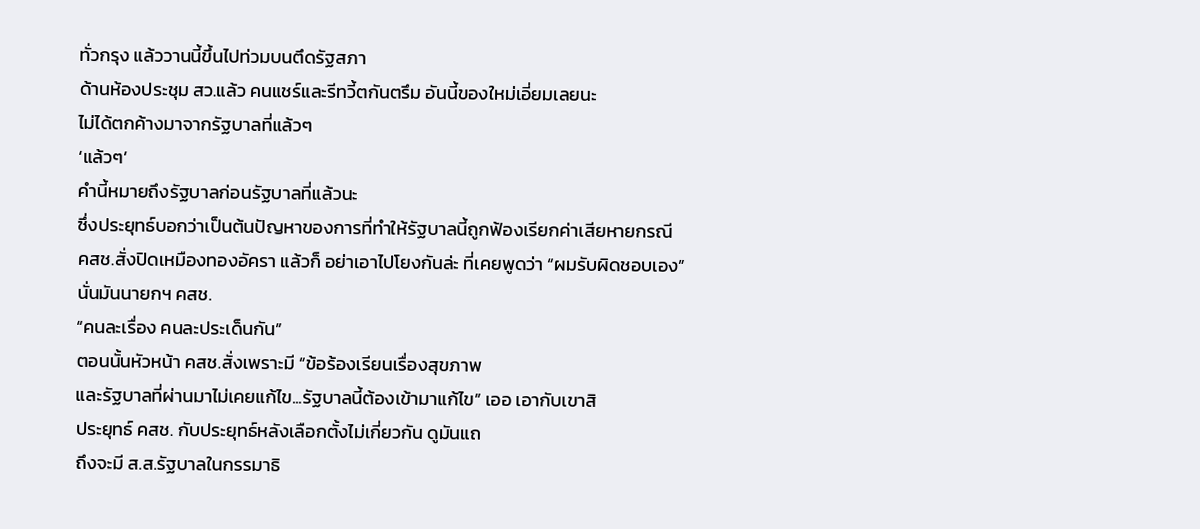ทั่วกรุง แล้ววานนี้ขึ้นไปท่วมบนตึดรัฐสภา
ด้านห้องประชุม สว.แล้ว คนแชร์และรีทวี้ตกันตรึม อันนี้ของใหม่เอี่ยมเลยนะ
ไม่ได้ตกค้างมาจากรัฐบาลที่แล้วๆ
‘แล้วๆ’
คำนี้หมายถึงรัฐบาลก่อนรัฐบาลที่แล้วนะ
ซึ่งประยุทธ์บอกว่าเป็นต้นปัญหาของการที่ทำให้รัฐบาลนี้ถูกฟ้องเรียกค่าเสียหายกรณี
คสช.สั่งปิดเหมืองทองอัครา แล้วก็ อย่าเอาไปโยงกันล่ะ ที่เคยพูดว่า “ผมรับผิดชอบเอง”
นั่นมันนายกฯ คสช.
“คนละเรื่อง คนละประเด็นกัน”
ตอนนั้นหัวหน้า คสช.สั่งเพราะมี “ข้อร้องเรียนเรื่องสุขภาพ
และรัฐบาลที่ผ่านมาไม่เคยแก้ไข...รัฐบาลนี้ต้องเข้ามาแก้ไข” เออ เอากับเขาสิ
ประยุทธ์ คสช. กับประยุทธ์หลังเลือกตั้งไม่เกี่ยวกัน ดูมันแถ
ถึงจะมี ส.ส.รัฐบาลในกรรมาธิ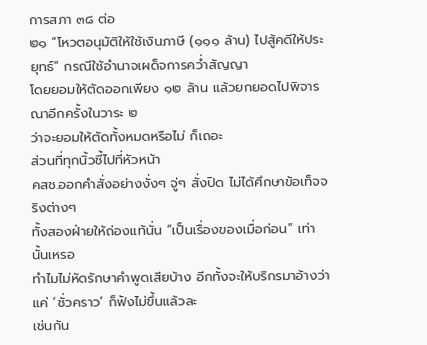การสภา ๓๘ ต่อ
๒๑ “โหวตอนุมัติให้ใช้เงินภาษี (๑๑๑ ล้าน) ไปสู้คดีให้ประยุทธ์” กรณีใช้อำนาจเผด็จการคว่ำสัญญา
โดยยอมให้ตัดออกเพียง ๑๒ ล้าน แล้วยกยอดไปพิจารณาอีกครั้งในวาระ ๒
ว่าจะยอมให้ตัดทั้งหมดหรือไม่ ก็เถอะ
ส่วนที่ทุกนิ้วชี้ไปที่หัวหน้า
คสช.ออกคำสั่งอย่างงั่งๆ จู่ๆ สั่งปิด ไม่ได้ศึกษาข้อเท็จจริงต่างๆ
ทั้งสองฝ่ายให้ถ่องแท้นั่น “เป็นเรื่องของเมื่อก่อน” เท่านั้นเหรอ
ทำไมไม่หัดรักษาคำพูดเสียบ้าง อีกทั้งจะให้บริกรมาอ้างว่าแค่ ‘ชั่วคราว’ ก็ฟังไม่ขึ้นแล้วละ
เช่นกัน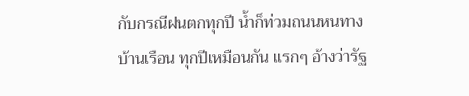กับกรณีฝนตกทุกปี น้ำก็ท่วมถนนหนทาง
บ้านเรือน ทุกปีเหมือนกัน แรกๆ อ้างว่ารัฐ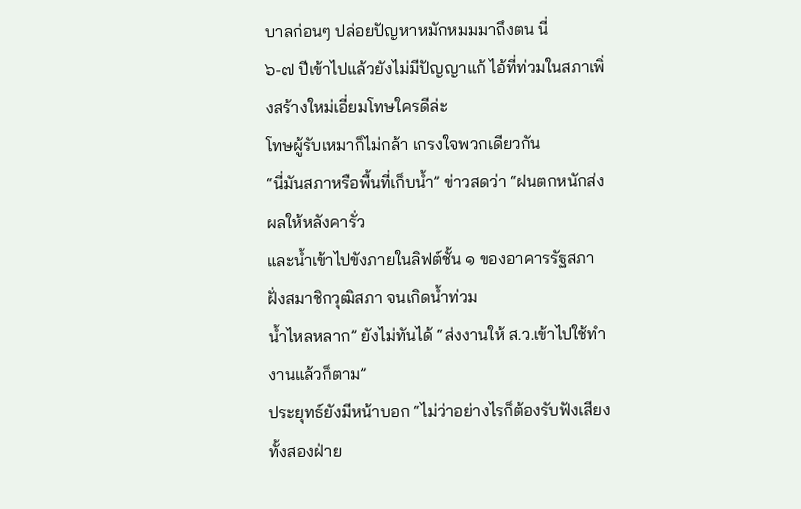บาลก่อนๆ ปล่อยปัญหาหมักหมมมาถึงตน นี่
๖-๗ ปีเข้าไปแล้วยังไม่มีปัญญาแก้ ไอ้ที่ท่วมในสภาเพิ่งสร้างใหม่เอี่ยมโทษใครดีล่ะ
โทษผู้รับเหมาก็ไม่กล้า เกรงใจพวกเดียวกัน
“นี่มันสภาหรือพื้นที่เก็บน้ำ” ข่าวสดว่า “ฝนตกหนักส่งผลให้หลังคารั่ว
และน้ำเข้าไปขังภายในลิฟต์ชั้น ๑ ของอาคารรัฐสภาฝั่งสมาชิกวุฒิสภา จนเกิดน้ำท่วม
น้ำไหลหลาก” ยังไม่ทันได้ “ส่งงานให้ ส.ว.เข้าไปใช้ทำงานแล้วก็ตาม”
ประยุทธ์ยังมีหน้าบอก “ไม่ว่าอย่างไรก็ต้องรับฟังเสียงทั้งสองฝ่าย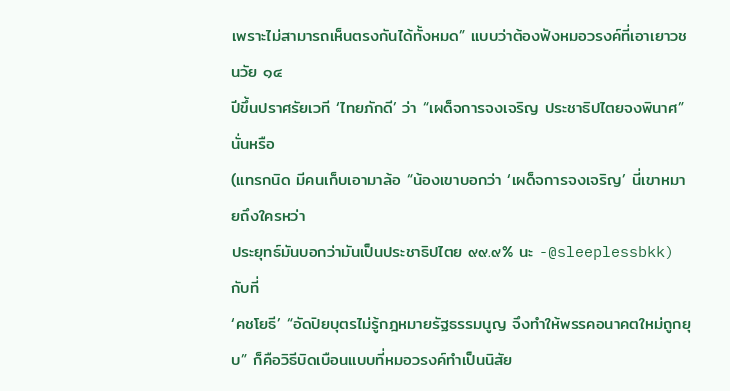เพราะไม่สามารถเห็นตรงกันได้ทั้งหมด” แบบว่าต้องฟังหมอวรงค์ที่เอาเยาวชนวัย ๑๔
ปีขึ้นปราศรัยเวที ‘ไทยภักดี’ ว่า “เผด็จการจงเจริญ ประชาธิปไตยจงพินาศ” นั่นหรือ
(แทรกนิด มีคนเก็บเอามาล้อ “น้องเขาบอกว่า ‘เผด็จการจงเจริญ’ นี่เขาหมายถึงใครหว่า
ประยุทธ์มันบอกว่ามันเป็นประชาธิปไตย ๙๙.๙% นะ -@sleeplessbkk)
กับที่
‘คชโยธี’ “อัดปิยบุตรไม่รู้กฎหมายรัฐธรรมนูญ จึงทำให้พรรคอนาคตใหม่ถูกยุบ” ก็คือวิธีบิดเบือนแบบที่หมอวรงค์ทำเป็นนิสัย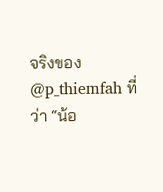จริงของ @p_thiemfah ที่ว่า “น้อ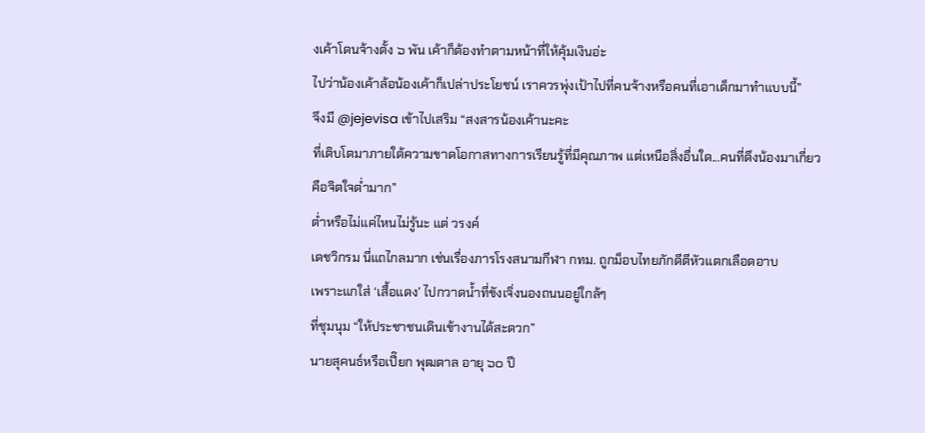งเค้าโดนจ้างตั้ง ๖ พัน เค้าก็ต้องทำตามหน้าที่ให้คุ้มเงินอ่ะ
ไปว่าน้องเค้าล้อน้องเค้าก็เปล่าประโยชน์ เราควรพุ่งเป้าไปที่คนจ้างหรือคนที่เอาเด็กมาทำแบบนี้”
จึงมี @jejevisa เข้าไปเสริม “สงสารน้องเค้านะคะ
ที่เติบโตมาภายใต้ความขาดโอกาสทางการเรียนรู้ที่มีคุณภาพ แต่เหนือสิ่งอื่นใด...คนที่ดึงน้องมาเกี่ยวคือจิตใจต่ำมาก”
ต่ำหรือไม่แค่ไหนไม่รู้นะ แต่ วรงค์
เดชวิกรม นี่แถไกลมาก เช่นเรื่องภารโรงสนามกีฬา กทม. ถูกม็อบไทยภักดีตีหัวแตกเลือดอาบ
เพราะแกใส่ ‘เสื้อแดง’ ไปกวาดน้ำที่ขังเจิ่งนองถนนอยู่ใกล้ๆ
ที่ชุมนุม “ให้ประชาชนเดินเข้างานได้สะดวก”
นายสุคนธ์หรือเปี๊ยก พุฒตาล อายุ ๖๐ ปี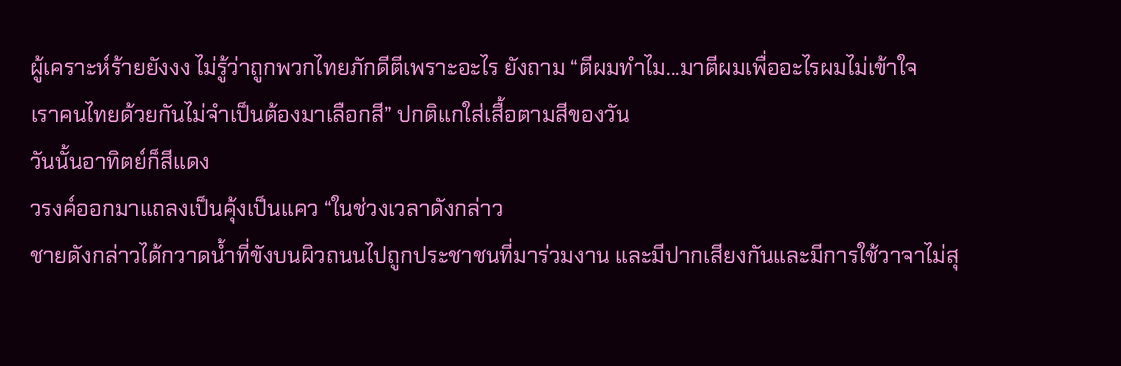ผู้เคราะห์ร้ายยังงง ไม่รู้ว่าถูกพวกไทยภักดีตีเพราะอะไร ยังถาม “ตีผมทำไม...มาตีผมเพื่ออะไรผมไม่เข้าใจ
เราคนไทยด้วยกันไม่จำเป็นต้องมาเลือกสี” ปกติแกใส่เสื้อตามสีของวัน
วันนั้นอาทิตย์ก็สีแดง
วรงค์ออกมาแถลงเป็นคุ้งเป็นแคว “ในช่วงเวลาดังกล่าว
ชายดังกล่าวได้กวาดน้ำที่ขังบนผิวถนนไปถูกประชาชนที่มาร่วมงาน และมีปากเสียงกันและมีการใช้วาจาไม่สุ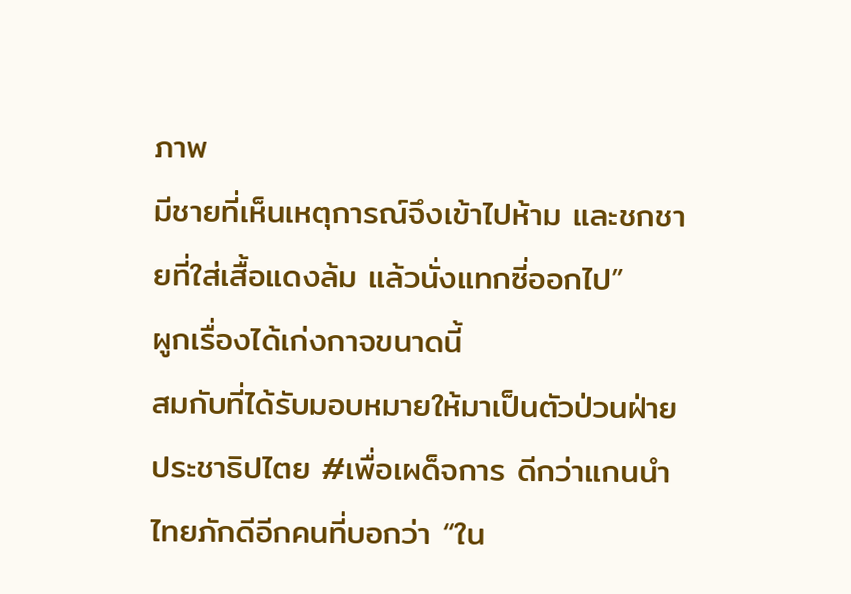ภาพ
มีชายที่เห็นเหตุการณ์จึงเข้าไปห้าม และชกชายที่ใส่เสื้อแดงล้ม แล้วนั่งแทกซี่ออกไป”
ผูกเรื่องได้เก่งกาจขนาดนี้
สมกับที่ได้รับมอบหมายให้มาเป็นตัวป่วนฝ่ายประชาธิปไตย #เพื่อเผด็จการ ดีกว่าแกนนำไทยภักดีอีกคนที่บอกว่า “ใน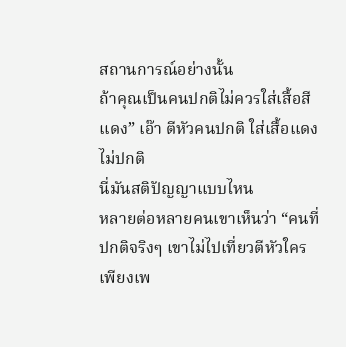สถานการณ์อย่างนั้น
ถ้าคุณเป็นคนปกติไม่ควรใส่เสื้อสีแดง” เอ๊า ตีหัวคนปกติ ใส่เสื้อแดงไม่ปกติ
นี่มันสติปัญญาแบบไหน
หลายต่อหลายคนเขาเห็นว่า “คนที่ปกติจริงๆ เขาไม่ไปเที่ยวตีหัวใคร
เพียงเพ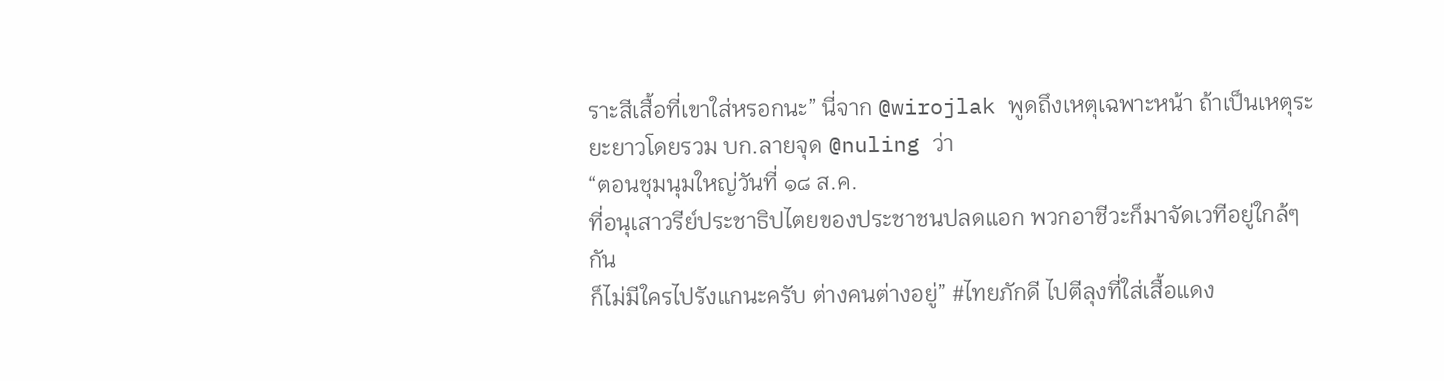ราะสีเสื้อที่เขาใส่หรอกนะ” นี่จาก @wirojlak พูดถึงเหตุเฉพาะหน้า ถ้าเป็นเหตุระยะยาวโดยรวม บก.ลายจุด @nuling ว่า
“ตอนชุมนุมใหญ่วันที่ ๑๘ ส.ค.
ที่อนุเสาวรีย์ประชาธิปไตยของประชาชนปลดแอก พวกอาชีวะก็มาจัดเวทีอยู่ใกล้ๆ กัน
ก็ไม่มีใครไปรังแกนะครับ ต่างคนต่างอยู่” #ไทยภักดี ไปตีลุงที่ใส่เสื้อแดง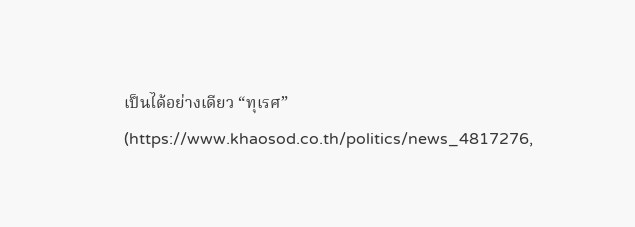เป็นได้อย่างเดียว “ทุเรศ”
(https://www.khaosod.co.th/politics/news_4817276,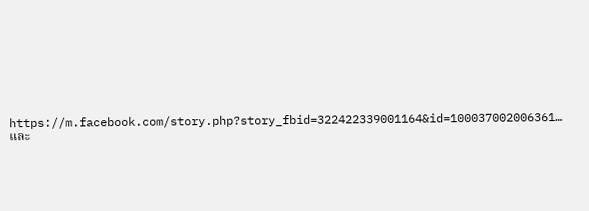https://m.facebook.com/story.php?story_fbid=322422339001164&id=100037002006361… และ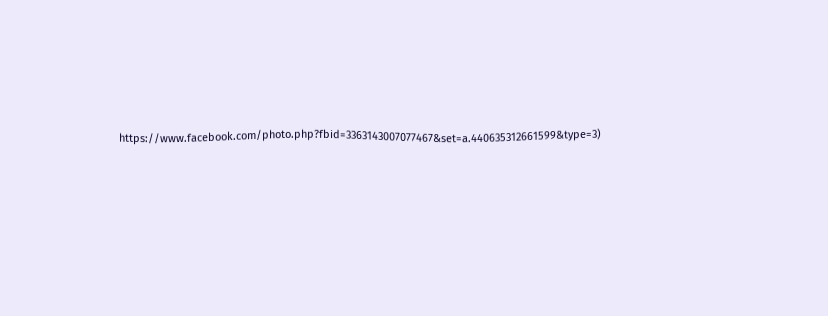https://www.facebook.com/photo.php?fbid=3363143007077467&set=a.440635312661599&type=3)